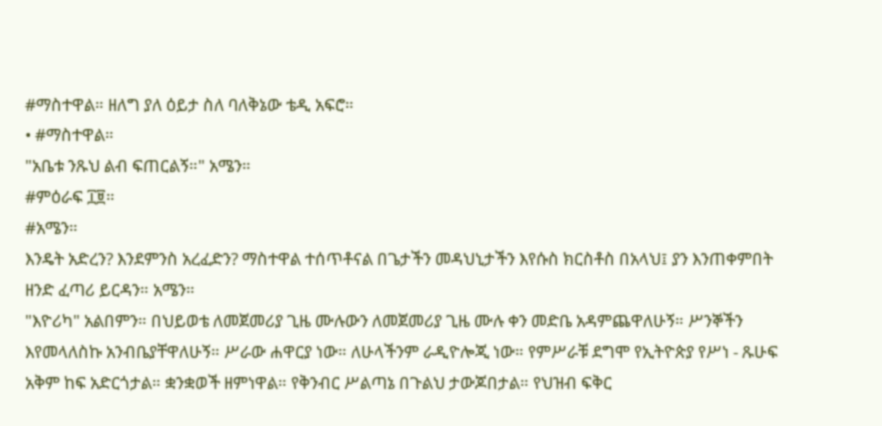#ማስተዋል። ዘለግ ያለ ዕይታ ስለ ባለቅኔው ቴዲ አፍሮ።
• #ማስተዋል።
"አቤቱ ንጹህ ልብ ፍጠርልኝ።" አሜን።
#ምዕራፍ ፲፱።
#አሜን።
እንዴት አድረን? እንደምንስ አረፈድን? ማስተዋል ተሰጥቶናል በጌታችን መዳህኒታችን እየሱስ ክርስቶስ በአላህ፤ ያን እንጠቀምበት ዘንድ ፈጣሪ ይርዳን። አሜን።
"እዮሪካ" አልበምን። በህይወቴ ለመጀመሪያ ጊዜ ሙሉውን ለመጀመሪያ ጊዜ ሙሉ ቀን መድቤ አዳምጨዋለሁኝ። ሥንኞችን እየመላለስኩ አንብቤያቸዋለሁኝ። ሥራው ሐዋርያ ነው። ለሁላችንም ራዲዮሎጂ ነው። የምሥራቹ ደግሞ የኢትዮጵያ የሥነ - ጹሁፍ አቅም ከፍ አድርጎታል። ቋንቋወች ዘምነዋል። የቅንብር ሥልጣኔ በጉልህ ታውጆበታል። የህዝብ ፍቅር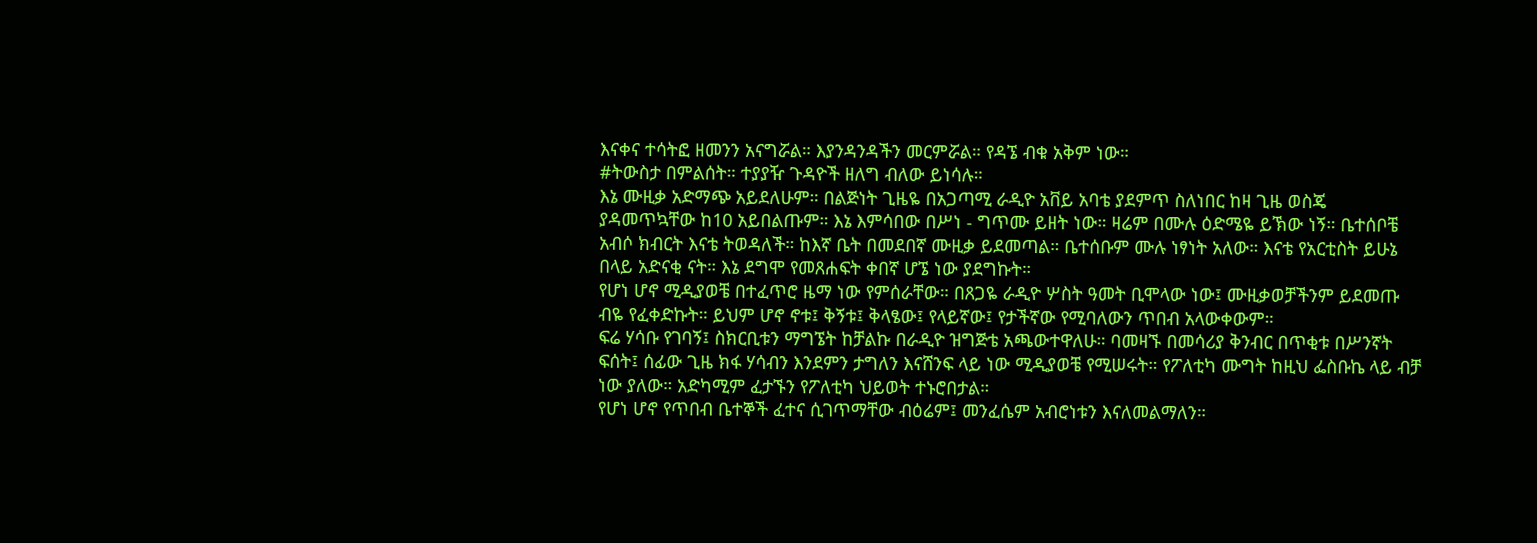እናቀና ተሳትፎ ዘመንን አናግሯል። እያንዳንዳችን መርምሯል። የዳኜ ብቁ አቅም ነው።
#ትውስታ በምልሰት። ተያያዥ ጉዳዮች ዘለግ ብለው ይነሳሉ።
እኔ ሙዚቃ አድማጭ አይደለሁም። በልጅነት ጊዜዬ በአጋጣሚ ራዲዮ አቨይ አባቴ ያደምጥ ስለነበር ከዛ ጊዜ ወስጄ ያዳመጥኳቸው ከ10 አይበልጡም። እኔ እምሳበው በሥነ - ግጥሙ ይዘት ነው። ዛሬም በሙሉ ዕድሜዬ ይኽው ነኝ። ቤተሰቦቼ አብሶ ክብርት እናቴ ትወዳለች። ከእኛ ቤት በመደበኛ ሙዚቃ ይደመጣል። ቤተሰቡም ሙሉ ነፃነት አለው። እናቴ የአርቲስት ይሁኔ በላይ አድናቂ ናት። እኔ ደግሞ የመጸሐፍት ቀበኛ ሆኜ ነው ያደግኩት።
የሆነ ሆኖ ሚዲያወቼ በተፈጥሮ ዜማ ነው የምሰራቸው። በጸጋዬ ራዲዮ ሦስት ዓመት ቢሞላው ነው፤ ሙዚቃወቻችንም ይደመጡ ብዬ የፈቀድኩት። ይህም ሆኖ ኖቱ፤ ቅኝቱ፤ ቅላፄው፤ የላይኛው፤ የታችኛው የሚባለውን ጥበብ አላውቀውም።
ፍሬ ሃሳቡ የገባኝ፤ ስክርቢቱን ማግኜት ከቻልኩ በራዲዮ ዝግጅቴ አጫውተዋለሁ። ባመዛኙ በመሳሪያ ቅንብር በጥቂቱ በሥንኛት ፍሰት፤ ሰፊው ጊዜ ክፋ ሃሳብን እንደምን ታግለን እናሸንፍ ላይ ነው ሚዲያወቼ የሚሠሩት። የፖለቲካ ሙግት ከዚህ ፌስቡኬ ላይ ብቻ ነው ያለው። አድካሚም ፈታኙን የፖለቲካ ህይወት ተኑሮበታል።
የሆነ ሆኖ የጥበብ ቤተኞች ፈተና ሲገጥማቸው ብዕሬም፤ መንፈሴም አብሮነቱን እናለመልማለን።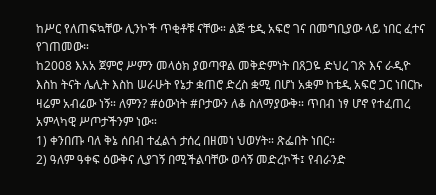ከሥር የለጠፍኳቸው ሊንኮች ጥቂቶቹ ናቸው። ልጅ ቴዲ አፍሮ ገና በመግቢያው ላይ ነበር ፈተና የገጠመው።
ከ2008 እአአ ጀምሮ ሥምን መላዕክ ያወጣዋል መቅድምነት በጸጋዬ ድህረ ገጽ እና ራዲዮ እስከ ትናት ሌሊት እስከ ሠራሁት የኔታ ቋጠሮ ድረስ ቋሚ በሆነ አቋም ከቴዲ አፍሮ ጋር ነበርኩ ዛሬም አብሬው ነኝ። ለምን? #ዕውነት #ቦታውን ለቆ ስለማያውቅ። ጥበብ ነፃ ሆኖ የተፈጠረ አምላካዊ ሥጦታችንም ነው።
1) ቀንበጡ ባለ ቅኔ ሰበብ ተፈልጎ ታሰረ በዘመነ ህወሃት። ጽፌበት ነበር።
2) ዓለም ዓቀፍ ዕውቅና ሊያገኝ በሚችልባቸው ወሳኝ መድረኮች፤ የብራንድ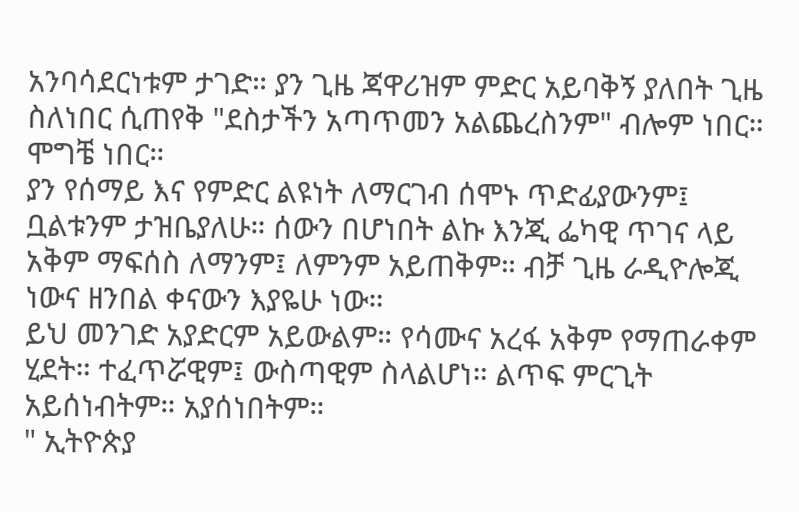አንባሳደርነቱም ታገድ። ያን ጊዜ ጃዋሪዝም ምድር አይባቅኝ ያለበት ጊዜ ስለነበር ሲጠየቅ "ደስታችን አጣጥመን አልጨረስንም" ብሎም ነበር። ሞግቼ ነበር።
ያን የሰማይ እና የምድር ልዩነት ለማርገብ ሰሞኑ ጥድፊያውንም፤ ቧልቱንም ታዝቤያለሁ። ሰውን በሆነበት ልኩ እንጂ ፌካዊ ጥገና ላይ አቅም ማፍሰስ ለማንም፤ ለምንም አይጠቅም። ብቻ ጊዜ ራዲዮሎጂ ነውና ዘንበል ቀናውን እያዬሁ ነው።
ይህ መንገድ አያድርም አይውልም። የሳሙና አረፋ አቅም የማጠራቀም ሂደት። ተፈጥሯዊም፤ ውስጣዊም ስላልሆነ። ልጥፍ ምርጊት አይሰነብትም። አያሰነበትም።
" ኢትዮጵያ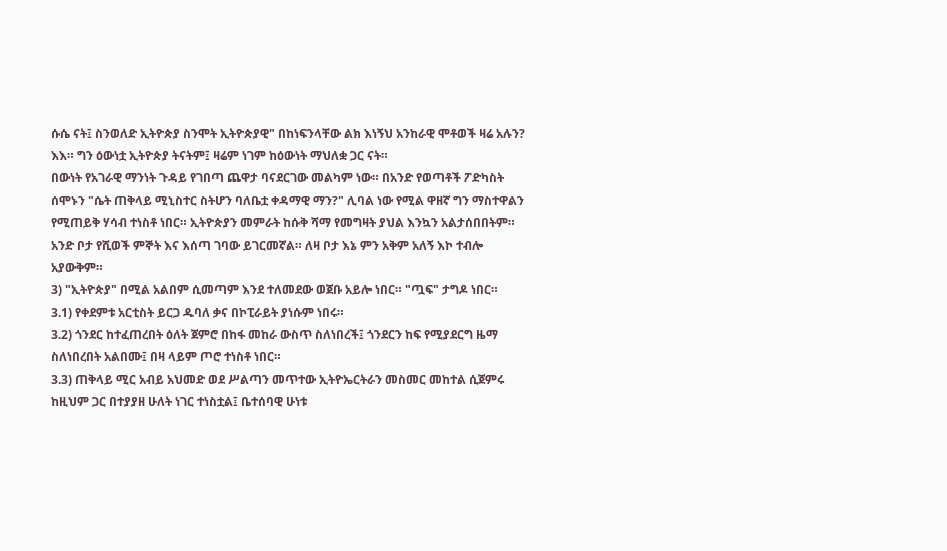ሱሴ ናት፤ ስንወለድ ኢትዮጵያ ስንሞት ኢትዮጵያዊ" በከነፍንላቸው ልክ እነኝህ አንከራዊ ሞቶወች ዛሬ አሉን? እእ። ግን ዕውነቷ ኢትዮጵያ ትናትም፤ ዛሬም ነገም ከዕውነት ማህለቋ ጋር ናት።
በውነት የአገራዊ ማንነት ጉዳይ የገበጣ ጨዋታ ባናደርገው መልካም ነው። በአንድ የወጣቶች ፖድካስት ሰሞኑን "ሴት ጠቅላይ ሚኒስተር ስትሆን ባለቤቷ ቀዳማዊ ማን?" ሊባል ነው የሚል ዋዘኛ ግን ማስተዋልን የሚጠይቅ ሃሳብ ተነስቶ ነበር። ኢትዮጵያን መምራት ከሱቅ ሻማ የመግዛት ያህል እንኳን አልታሰበበትም። አንድ ቦታ የሺወች ምኞት እና እሰጣ ገባው ይገርመኛል። ለዛ ቦታ እኔ ምን አቅም አለኝ እኮ ተብሎ አያውቅም።
3) "ኢትዮጵያ" በሚል አልበም ሲመጣም እንደ ተለመደው ወጀቡ አይሎ ነበር። "ጧፍ" ታግዶ ነበር።
3.1) የቀደምቱ አርቲስት ይርጋ ዱባለ ቃና በኮፒራይት ያነሱም ነበሩ።
3.2) ጎንደር ከተፈጠረበት ዕለት ጀምሮ በከፋ መከራ ውስጥ ስለነበረች፤ ጎንደርን ከፍ የሚያደርግ ዜማ ስለነበረበት አልበሙ፤ በዛ ላይም ጦሮ ተነስቶ ነበር።
3.3) ጠቅላይ ሚር አብይ አህመድ ወደ ሥልጣን መጥተው ኢትዮኤርትራን መስመር መከተል ሲጀምሩ ከዚህም ጋር በተያያዘ ሁለት ነገር ተነስቷል፤ ቤተሰባዊ ሁነቱ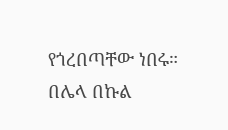የጎረበጣቸው ነበሩ። በሌላ በኩል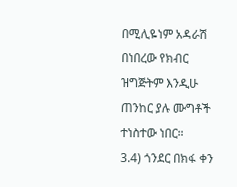በሚሊዬነም አዳራሽ በነበረው የክብር ዝግጅትም እንዲሁ ጠንከር ያሉ ሙግቶች ተነስተው ነበር።
3.4) ጎንደር በክፋ ቀን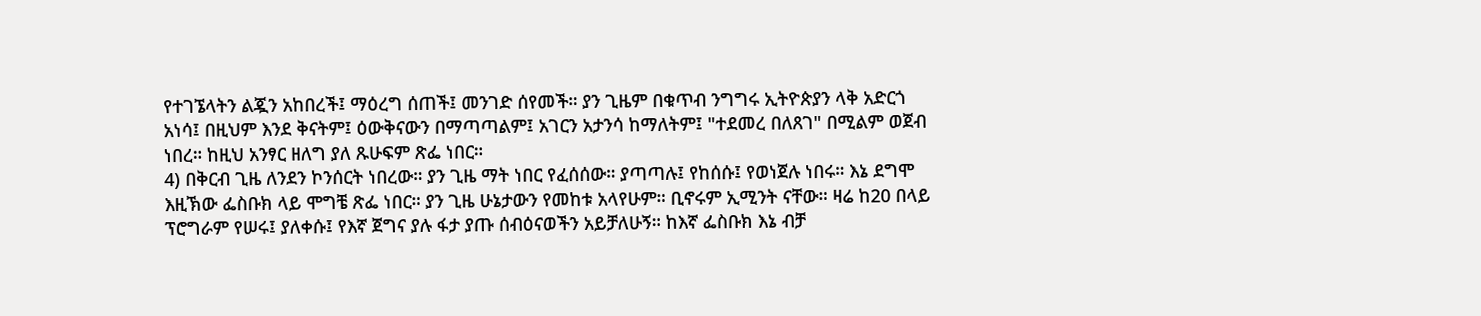የተገኜላትን ልጇን አከበረች፤ ማዕረግ ሰጠች፤ መንገድ ሰየመች። ያን ጊዜም በቁጥብ ንግግሩ ኢትዮጵያን ላቅ አድርጎ አነሳ፤ በዚህም እንደ ቅናትም፤ ዕውቅናውን በማጣጣልም፤ አገርን አታንሳ ከማለትም፤ "ተደመረ በለጸገ" በሚልም ወጀብ ነበረ። ከዚህ አንፃር ዘለግ ያለ ጹሁፍም ጽፌ ነበር።
4) በቅርብ ጊዜ ለንደን ኮንሰርት ነበረው። ያን ጊዜ ማት ነበር የፈሰሰው። ያጣጣሉ፤ የከሰሱ፤ የወነጀሉ ነበሩ። እኔ ደግሞ እዚኽው ፌስቡክ ላይ ሞግቼ ጽፌ ነበር። ያን ጊዜ ሁኔታውን የመከቱ አላየሁም። ቢኖሩም ኢሚንት ናቸው። ዛሬ ከ20 በላይ ፕሮግራም የሠሩ፤ ያለቀሱ፤ የእኛ ጀግና ያሉ ፋታ ያጡ ሰብዕናወችን አይቻለሁኝ። ከእኛ ፌስቡክ እኔ ብቻ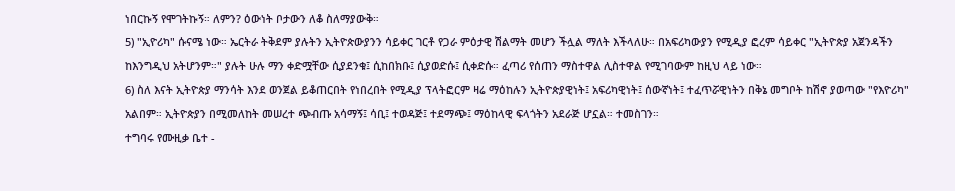ነበርኩኝ የሞገትኩኝ። ለምን? ዕውነት ቦታውን ለቆ ስለማያውቅ።
5) "ኢዮሪካ" ሱናሜ ነው። ኤርትራ ትቅደም ያሉትን ኢትዮጵውያንን ሳይቀር ገርቶ የጋራ ምዕታዊ ሽልማት መሆን ችሏል ማለት እችላለሁ። በአፍሪካውያን የሚዲያ ፎረም ሳይቀር "ኢትዮጵያ አጀንዳችን ከእንግዲህ አትሆንም።" ያሉት ሁሉ ማን ቀድሟቸው ሲያደንቁ፤ ሲከበክቡ፤ ሲያወድሱ፤ ሲቀድሱ። ፈጣሪ የሰጠን ማስተዋል ሊስተዋል የሚገባውም ከዚህ ላይ ነው።
6) ስለ እናት ኢትዮጵያ ማንሳት እንደ ወንጀል ይቆጠርበት የነበረበት የሚዲያ ፕላትፎርም ዛሬ ማዕከሉን ኢትዮጵያዊነት፤ አፍሪካዊነት፤ ሰውኛነት፤ ተፈጥሯዊነትን በቅኔ መግቦት ከሽኖ ያወጣው "የእዮሪካ" አልበም። ኢትዮጵያን በሚመለከት መሠረተ ጭብጡ አሳማኝ፤ ሳቢ፤ ተወዳጅ፤ ተደማጭ፤ ማዕከላዊ ፍላጎትን አደራጅ ሆኗል። ተመስገን።
ተግባሩ የሙዚቃ ቤተ -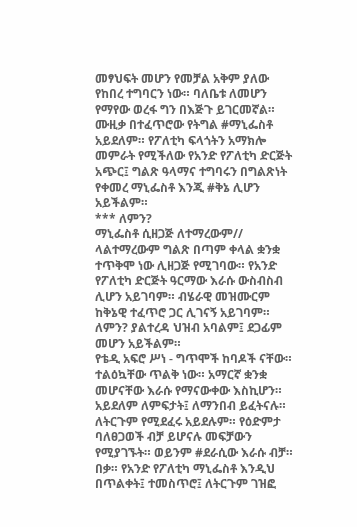መፃህፍት መሆን የመቻል አቅም ያለው የከበረ ተግባርን ነው። ባለቤቱ ለመሆን የማየው ወረፋ ግን በእጅጉ ይገርመኛል። ሙዚቃ በተፈጥሮው የትግል #ማኒፌስቶ አይደለም። የፖለቲካ ፍላጎትን አማክሎ መምራት የሚችለው የአንድ የፖለቲካ ድርጅት አጭር፤ ግልጽ ዓላማና ተግባሩን በግልጽነት የቀመረ ማኒፌስቶ እንጂ #ቅኔ ሊሆን አይችልም።
*** ለምን?
ማኒፌስቶ ሲዘጋጅ ለተማረውም// ላልተማረውም ግልጽ በጣም ቀላል ቋንቋ ተጥቅሞ ነው ሊዘጋጅ የሚገባው። የአንድ የፖለቲካ ድርጅት ዓርማው እራሱ ውስብስብ ሊሆን አይገባም። ብሄራዊ መዝሙርም ከቅኔዊ ተፈጥሮ ጋር ሊገናኝ አይገባም። ለምን? ያልተረዳ ህዝብ አባልም፤ ደጋፊም መሆን አይችልም።
የቴዲ አፍሮ ሥነ - ግጥሞች ከባዶች ናቸው። ተልዕኳቸው ጥልቅ ነው። አማርኛ ቋንቋ መሆናቸው እራሱ የማናውቀው እስኪሆን። አይደለም ለምፍታት፤ ለማንበብ ይፈትናሉ።
ለትርጉም የሚደፈሩ አይደሉም። የዕድምታ ባለፀጋወች ብቻ ይሆናሉ መፍቻውን የሚያገኙት። ወይንም #ደራሲው እራሱ ብቻ። በቃ። የአንድ የፖለቲካ ማኒፌስቶ እንዲህ በጥልቀት፤ ተመስጥሮ፤ ለትርጉም ገዝፎ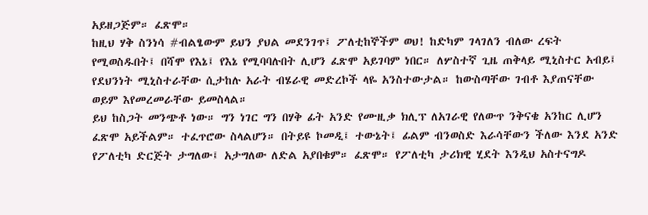አይዘጋጅም። ፈጽሞ።
ከዚህ ሃቅ ስንነሳ #ብልፄውም ይህን ያህል መደንገጥ፤ ፖለቲከኞችም ወህ! ከድካም ገላገለን ብለው ረፍት የሚወስዱበት፤ በሻሞ የእኔ፤ የእኔ የሚባባሉበት ሊሆን ፈጽሞ አይገባም ነበር። ለሦስተኛ ጊዜ ጠቅላይ ሚኒስተር አብይ፤ የደህንነት ሚኒስተራቸው ሲታከሉ አራት ብሄራዊ መድረኮች ላዬ አንስተውታል። ከውስጣቸው ገብቶ እያጠናቸው ወይም እየመረመራቸው ይመስላል።
ይህ ከስጋት መንጭቶ ነው። ግን ነገር ግን በሃቅ ፊት አንድ የሙዚቃ ክሊፕ ለአገራዊ የለውጥ ንቅናቄ አንከር ሊሆን ፈጽሞ አይችልም። ተፈጥሮው ስላልሆን። በትይዩ ኮመዲ፤ ተውኔት፤ ፊልም ብንወስድ እራሳቸውን ችለው እንደ አንድ የፖለቲካ ድርጅት ታግለው፤ አታግለው ለድል አያበቁም። ፈጽሞ። የፖለቲካ ታሪክዊ ሂደት እንዲህ አስተናግዶ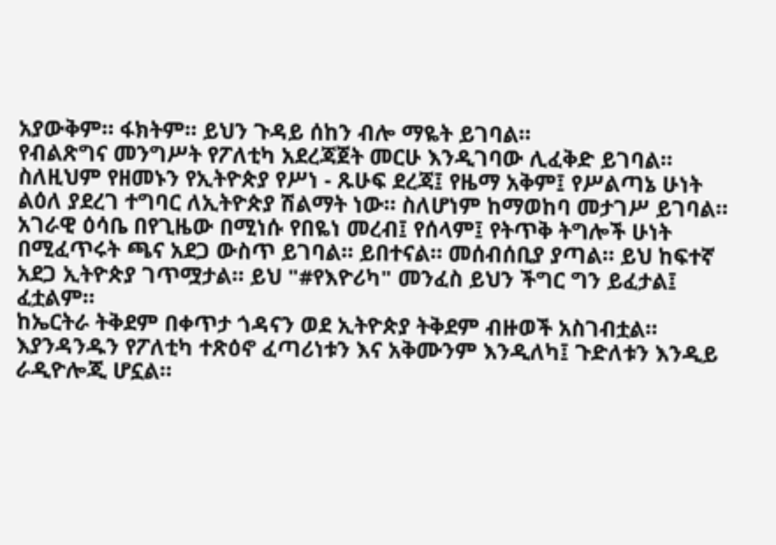አያውቅም። ፋክትም። ይህን ጉዳይ ሰከን ብሎ ማዬት ይገባል።
የብልጽግና መንግሥት የፖለቲካ አደረጃጀት መርሁ እንዲገባው ሊፈቅድ ይገባል። ስለዚህም የዘመኑን የኢትዮጵያ የሥነ - ጹሁፍ ደረጃ፤ የዜማ አቅም፤ የሥልጣኔ ሁነት ልዕለ ያደረገ ተግባር ለኢትዮጵያ ሽልማት ነው። ስለሆነም ከማወከባ መታገሥ ይገባል።
አገራዊ ዕሳቤ በየጊዜው በሚነሱ የበዬነ መረብ፤ የሰላም፤ የትጥቅ ትግሎች ሁነት በሚፈጥሩት ጫና አደጋ ውስጥ ይገባል። ይበተናል። መሰብሰቢያ ያጣል። ይህ ከፍተኛ አደጋ ኢትዮጵያ ገጥሟታል። ይህ "#የእዮሪካ" መንፈስ ይህን ችግር ግን ይፈታል፤ ፈቷልም።
ከኤርትራ ትቅደም በቀጥታ ጎዳናን ወደ ኢትዮጵያ ትቅደም ብዙወች አስገብቷል። እያንዳንዱን የፖለቲካ ተጽዕኖ ፈጣሪነቱን እና አቅሙንም እንዲለካ፤ ጉድለቱን እንዲይ ራዲዮሎጂ ሆኗል።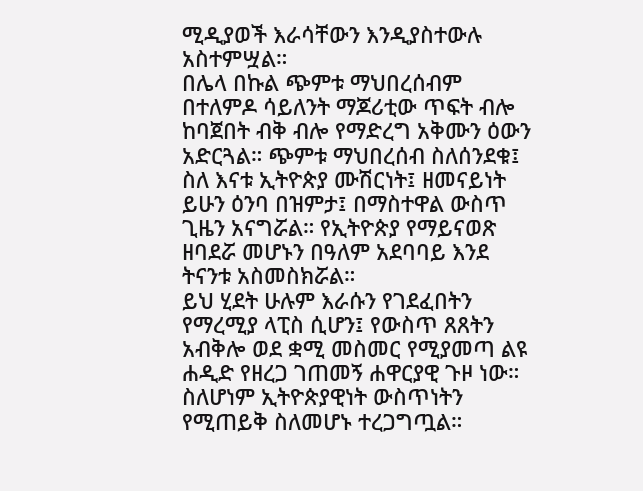ሚዲያወች እራሳቸውን እንዲያስተውሉ አስተምሧል።
በሌላ በኩል ጭምቱ ማህበረሰብም በተለምዶ ሳይለንት ማጆሪቲው ጥፍት ብሎ ከባጀበት ብቅ ብሎ የማድረግ አቅሙን ዕውን አድርጓል። ጭምቱ ማህበረሰብ ስለሰንደቁ፤ ስለ እናቱ ኢትዮጵያ ሙሽርነት፤ ዘመናይነት ይሁን ዕንባ በዝምታ፤ በማስተዋል ውስጥ ጊዜን አናግሯል። የኢትዮጵያ የማይናወጽ ዘባደሯ መሆኑን በዓለም አደባባይ እንደ ትናንቱ አስመስክሯል።
ይህ ሂደት ሁሉም እራሱን የገደፈበትን የማረሚያ ላፒስ ሲሆን፤ የውስጥ ጸጸትን አብቅሎ ወደ ቋሚ መስመር የሚያመጣ ልዩ ሐዲድ የዘረጋ ገጠመኝ ሐዋርያዊ ጉዞ ነው። ስለሆነም ኢትዮጵያዊነት ውስጥነትን የሚጠይቅ ስለመሆኑ ተረጋግጧል።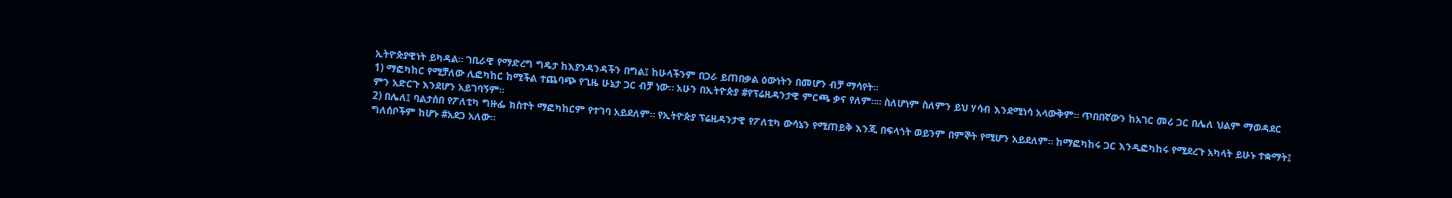ኢትዮጵያዊነት ይካዳል። ገቢራዊ የማድረግ ግዴታ ከእያንዳንዳችን በግል፤ ከሁላችንም በጋራ ይጠበቃል ዕውነትን በመሆን ብቻ ማሳየት።
1) ማፎካከር የሚቻለው ሊፎካከር ከሚችል ተጨባጭ የጊዜ ሁኔታ ጋር ብቻ ነው። አሁን በኢትዮጵያ #የፕሬዚዳንታዊ ምርጫ ቃና የለም።። ስለሆነም ስለምን ይህ ሃሳብ እንደሚነሳ አላውቅም። ጥበበኛውን ከአገር መሪ ጋር በሌለ ህልም ማወዳደር ምን አድርጉ እንደሆን አይገባኝም።
2) በሌለ፤ ባልታሰበ የፖለቲካ ግዙፌ ክስተት ማፎካከርም የተገባ አይደለም። የኢትዮጵያ ፕሬዚዳንታዊ የፖለቲካ ውሳኔን የሚጠይቅ እንጂ በፍላጎት ወይንም በምኞት የሚሆን አይደለም። ከማፎካከሩ ጋር እንዲፎካከሩ የሚደረጉ አካላት ይሁኑ ተቋማት፤ ግለሰቦችም ከሆኑ #አደጋ አለው።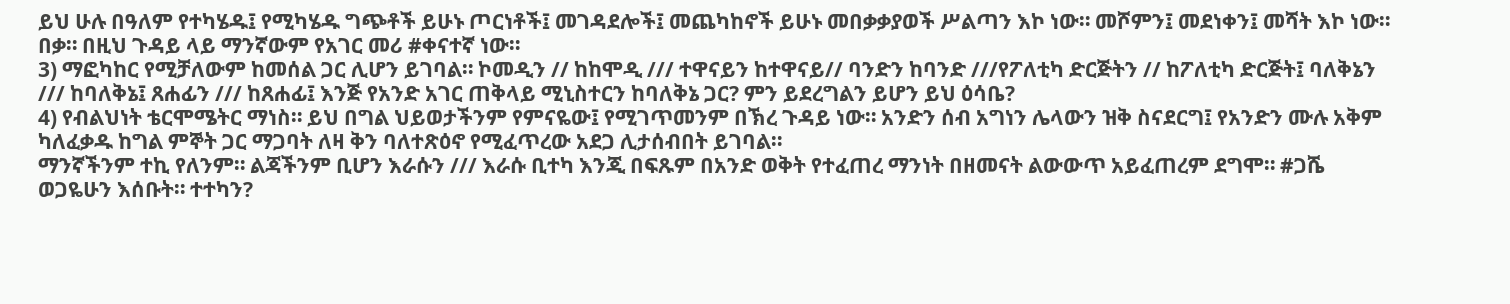ይህ ሁሉ በዓለም የተካሄዱ፤ የሚካሄዱ ግጭቶች ይሁኑ ጦርነቶች፤ መገዳደሎች፤ መጨካከኖች ይሁኑ መበቃቃያወች ሥልጣን እኮ ነው። መሾምን፤ መደነቀን፤ መሻት እኮ ነው። በቃ። በዚህ ጉዳይ ላይ ማንኛውም የአገር መሪ #ቀናተኛ ነው።
3) ማፎካከር የሚቻለውም ከመሰል ጋር ሊሆን ይገባል። ኮመዲን // ከከሞዲ /// ተዋናይን ከተዋናይ// ባንድን ከባንድ ///የፖለቲካ ድርጅትን // ከፖለቲካ ድርጅት፤ ባለቅኔን /// ከባለቅኔ፤ ጸሐፊን /// ከጸሐፊ፤ እንጅ የአንድ አገር ጠቅላይ ሚኒስተርን ከባለቅኔ ጋር? ምን ይደረግልን ይሆን ይህ ዕሳቤ?
4) የብልህነት ቴርሞሜትር ማነስ። ይህ በግል ህይወታችንም የምናዬው፤ የሚገጥመንም በኽረ ጉዳይ ነው። አንድን ሰብ አግነን ሌላውን ዝቅ ስናደርግ፤ የአንድን ሙሉ አቅም ካለፈቃዱ ከግል ምኞት ጋር ማጋባት ለዛ ቅን ባለተጽዕኖ የሚፈጥረው አደጋ ሊታሰብበት ይገባል።
ማንኛችንም ተኪ የለንም። ልጃችንም ቢሆን እራሱን /// እራሱ ቢተካ እንጂ በፍጹም በአንድ ወቅት የተፈጠረ ማንነት በዘመናት ልውውጥ አይፈጠረም ደግሞ። #ጋሼ ወጋዬሁን እሰቡት። ተተካን?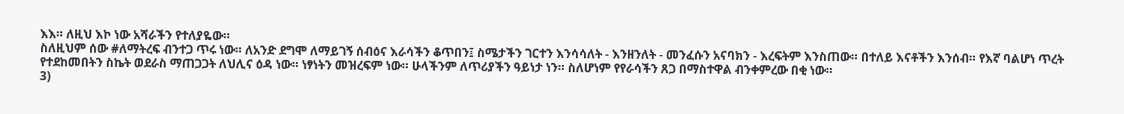እእ። ለዚህ እኮ ነው አሻራችን የተለያዬው።
ስለዚህም ሰው #ለማትረፍ ብንተጋ ጥሩ ነው። ለአንድ ደግሞ ለማይገኝ ሰብዕና እራሳችን ቆጥበን፤ ስሜታችን ገርተን እንሳሳለት - እንዘንለት - መንፈሱን አናባክን - እረፍትም እንስጠው። በተለይ እናቶችን እንሰብ። የእኛ ባልሆነ ጥረት የተደከመበትን ስኬት ወደራስ ማጠጋጋት ለህሊና ዕዳ ነው። ነፃነትን መዝረፍም ነው። ሁላችንም ለጥሪያችን ዓይነታ ነን። ስለሆነም የየራሳችን ጸጋ በማስተዋል ብንቀምረው በቂ ነው።
3)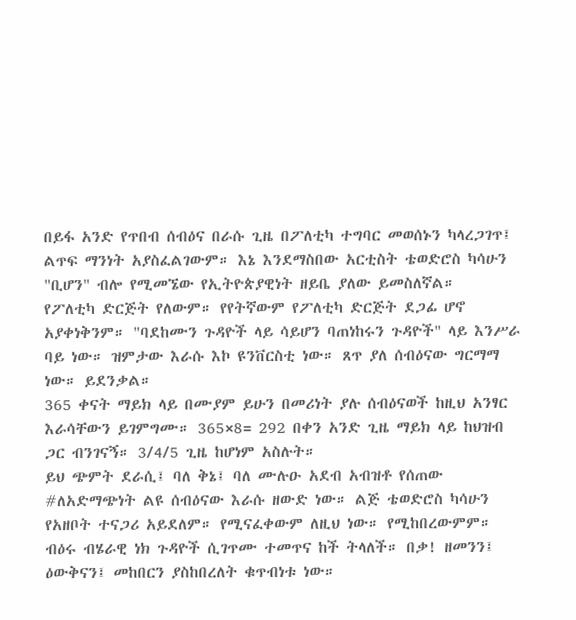በይፋ አንድ የጥበብ ሰብዕና በራሱ ጊዜ በፖለቲካ ተግባር መወሰኑን ካላረጋገጥ፤ ልጥፍ ማንነት አያስፈልገውም። እኔ እንደማስበው አርቲስት ቴወድሮስ ካሳሁን "ቢሆን" ብሎ የሚመኜው የኢትዮጵያዊነት ዘይቤ ያለው ይመስለኛል።
የፖለቲካ ድርጅት የለውም። የየትኛውም የፖለቲካ ድርጅት ደጋፊ ሆኖ አያቀነቅንም። "ባደከሙን ጉዳዮች ላይ ሳይሆን ባጠነከሩን ጉዳዮች" ላይ እንሥራ ባይ ነው። ዝምታው እራሱ እኮ ዩንቨርስቲ ነው። ጸጥ ያለ ሰብዕናው ግርማማ ነው። ይደንቃል።
365 ቀናት ማይክ ላይ በሙያም ይሁን በመሪነት ያሉ ሰብዕናወች ከዚህ አንፃር እራሳቸውን ይገምግሙ። 365×8= 292 በቀን አንድ ጊዜ ማይክ ላይ ከህዝብ ጋር ብንገናኝ። 3/4/5 ጊዜ ከሆነም አስሉት።
ይህ ጭምት ደራሲ፤ ባለ ቅኔ፤ ባለ ሙሉዑ አደብ አብዝቶ የሰጠው #ለአድማጭነት ልዩ ሰብዕናው እራሱ ዘውድ ነው። ልጅ ቴወድሮስ ካሳሁን የአዘቦት ተናጋሪ አይደለም። የሚናፈቀውም ለዚህ ነው። የሚከበረውምም።
ብዕሩ ብሄራዊ ነክ ጉዳዮች ሲገጥሙ ተመጥና ከች ትላለች። በቃ! ዘመንን፤ ዕውቅናን፤ መከበርን ያስከበረለት ቁጥብነቱ ነው።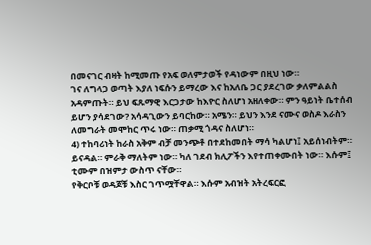በመናገር ብዛት ከሚመጡ የአፍ ወለምታወች የዳነውም በዚህ ነው።
ገና ለግላጋ ወጣት እያለ ነፍሱን ይማረው እና ከአለቤ ጋር ያደረገው ቃለምልልስ አዳምጡት። ይህ ፍጹማዊ እርጋታው ከእዮር ስለሆነ አዘለቀው። ምን ዓይነት ቤተሰብ ይሆን ያሳደገው? አሳዳጊውን ይባርከው። አሜን። ይህን እንደ ናሙና ወስዶ እራስን ለመግራት መሞከር ጥሩ ነው። ጠቃሚ ጎዳና ስለሆነ።
4) ተከባሪነት ከራስ አቅም ብቻ መንጭቶ በተደከመበት ማሳ ካልሆነ፤ አይሰነብትም። ይናዳል። ምራቅ ማለትም ነው። ካለ ገደብ ክሊፖችን እየተጠቀሙበት ነው። እሱም፤ ቲሙም በዝምታ ውስጥ ናቸው።
የቅርቦቹ ወዳጆቹ እስር ገጥሟቸዋል። እሱም አብዝት አትረፍርፎ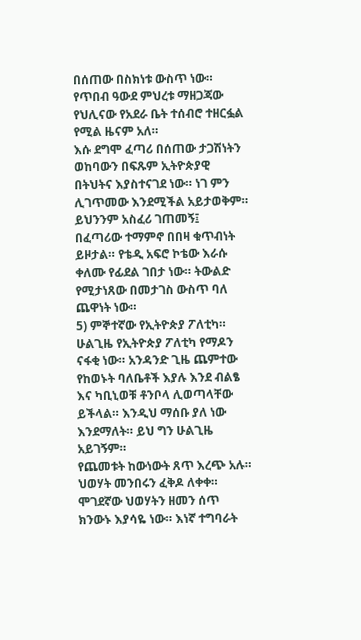በሰጠው በስክነቱ ውስጥ ነው። የጥበብ ዓውደ ምህረቱ ማዘጋጃው የህሊናው የአደራ ቤት ተሰብሮ ተዘርፏል የሚል ዜናም አለ።
እሱ ደግሞ ፈጣሪ በሰጠው ታጋሽነትን ወከባውን በፍጹም ኢትዮጵያዊ በትህትና እያስተናገደ ነው። ነገ ምን ሊገጥመው እንደሚችል አይታወቅም። ይህንንም አስፈሪ ገጠመኝ፤ በፈጣሪው ተማምኖ በበዛ ቁጥብነት ይዞታል። የቴዲ አፍሮ ኮቴው እራሱ ቀለሙ የፊደል ገበታ ነው። ትውልድ የሚታነጸው በመታገስ ውስጥ ባለ ጨዋነት ነው።
5) ምኞተኛው የኢትዮጵያ ፖለቲካ። ሁልጊዜ የኢትዮጵያ ፖለቲካ የማዶን ናፋቂ ነው። አንዳንድ ጊዜ ጨምተው የከወኑት ባለቤቶች እያሉ እንደ ብልፄ እና ካቢኒወቹ ቶንቦላ ሊወጣላቸው ይችላል። እንዲህ ማሰቡ ያለ ነው እንደማለት። ይህ ግን ሁልጊዜ አይገኝም።
የጨመቱት ከውነውት ጸጥ እረጭ አሉ። ህወሃት መንበሩን ፈቅዶ ለቀቀ። ሞገደኛው ህወሃትን ዘመን ሰጥ ክንውኑ እያሳዬ ነው። እነኛ ተግባራት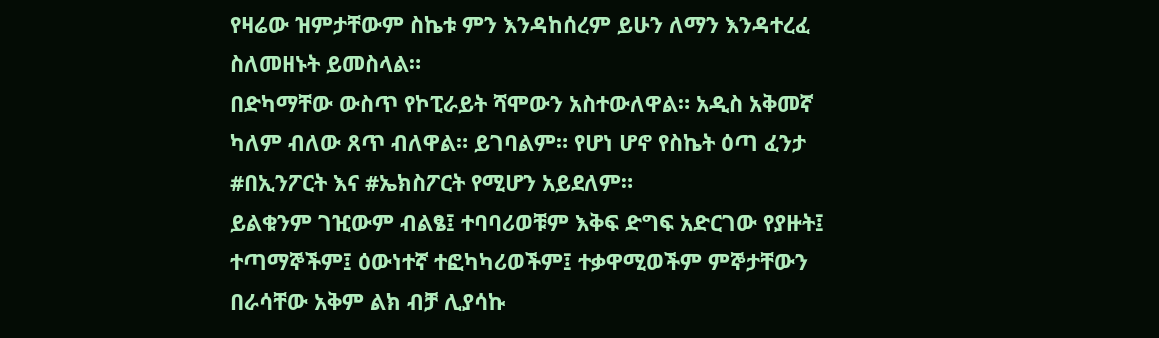የዛሬው ዝምታቸውም ስኬቱ ምን እንዳከሰረም ይሁን ለማን እንዳተረፈ ስለመዘኑት ይመስላል።
በድካማቸው ውስጥ የኮፒራይት ሻሞውን አስተውለዋል። አዲስ አቅመኛ ካለም ብለው ጸጥ ብለዋል። ይገባልም። የሆነ ሆኖ የስኬት ዕጣ ፈንታ #በኢንፖርት እና #ኤክስፖርት የሚሆን አይደለም።
ይልቁንም ገዢውም ብልፄ፤ ተባባሪወቹም እቅፍ ድግፍ አድርገው የያዙት፤ ተጣማኞችም፤ ዕውነተኛ ተፎካካሪወችም፤ ተቃዋሚወችም ምኞታቸውን በራሳቸው አቅም ልክ ብቻ ሊያሳኩ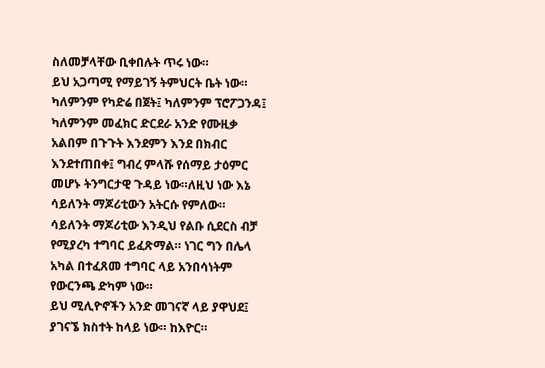ስለመቻላቸው ቢቀበሉት ጥሩ ነው።
ይህ አጋጣሚ የማይገኝ ትምህርት ቤት ነው። ካለምንም የካድሬ በጀት፤ ካለምንም ፕሮፖጋንዳ፤ ካለምንም መፈክር ድርደራ አንድ የሙዚቃ አልበም በጉጉት እንደምን እንደ በክብር እንደተጠበቀ፤ ግብረ ምላሹ የሰማይ ታዕምር መሆኑ ትንግርታዊ ጉዳይ ነው።ለዚህ ነው እኔ ሳይለንት ማጆሪቲውን አትርሱ የምለው።
ሳይለንት ማጆሪቲው እንዲህ የልቡ ሲደርስ ብቻ የሚያረካ ተግባር ይፈጽማል። ነገር ግን በሌላ አካል በተፈጸመ ተግባር ላይ አንበሳነትም የውርንጫ ድካም ነው።
ይህ ሚሊዮኖችን አንድ መገናኛ ላይ ያዋህደ፤ ያገናኜ ክስተት ከላይ ነው። ከእዮር።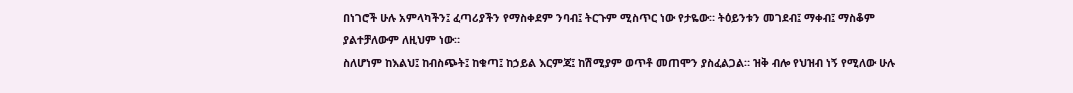በነገሮች ሁሉ አምላካችን፤ ፈጣሪያችን የማስቀደም ንባብ፤ ትርጉም ሚስጥር ነው የታዬው። ትዕይንቱን መገደብ፤ ማቀብ፤ ማስቆም ያልተቻለውም ለዚህም ነው።
ስለሆነም ከእልህ፤ ከብስጭት፤ ከቁጣ፤ ከኃይል እርምጃ፤ ከሽሚያም ወጥቶ መጠሞን ያስፈልጋል። ዝቅ ብሎ የህዝብ ነኝ የሚለው ሁሉ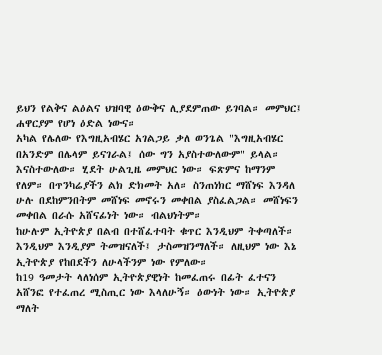ይህን የልቅና ልዕልና ህዝባዊ ዕውቅና ሊያደምጠው ይገባል። መምህር፤ ሐዋርያም የሆነ ዕድል ነውና።
አካል የሌለው የእግዚአብሄር አገልጋይ ቃለ ወንጌል "እግዚአብሄር በአንድም በሌላም ይናገራል፤ ሰው ግን አያስተውለውም" ይላል። እናስተውለው። ሂደት ሁልጊዜ መምህር ነው። ፍጽምና ከማንም የለም። በጥንካሬያችን ልክ ድክመት አለ። ስንጠነክር ማሸነፍ እንዳለ ሁሉ በደከምንበትም መሸነፍ መኖሩን መቀበል ያስፈልጋል። መሸነፍን መቀበል በራሱ አሸናፊነት ነው። ብልህነትም።
ከሁሉም ኢትዮጵያ በልብ በተሸፈተባት ቁጥር እንዲህም ትቀጣለች። እንዲህም እንዲያም ትመዝናለች፤ ታስመዝንማለች። ለዚህም ነው እኔ ኢትዮጵያ የከበደችን ለሁላችንም ነው የምለው።
ከ19 ዓመታት ላለነሰም ኢትዮጵያዊነት ከመፈጠሩ በፊት ፈተናን አሸንፎ የተፈጠረ ሚስጢር ነው እላለሁኝ። ዕውነት ነው። ኢትዮጵያ ማለት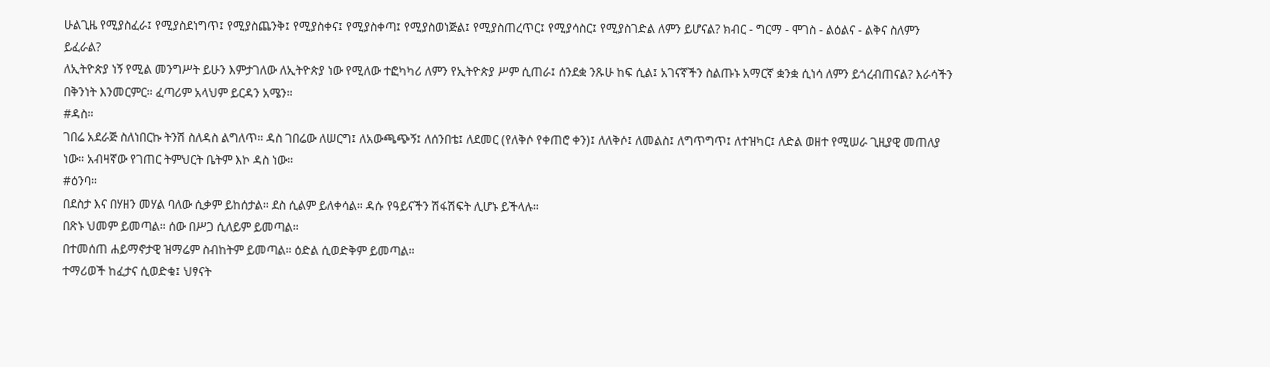ሁልጊዜ የሚያስፈራ፤ የሚያስደነግጥ፤ የሚያስጨንቅ፤ የሚያስቀና፤ የሚያስቀጣ፤ የሚያስወነጅል፤ የሚያስጠረጥር፤ የሚያሳስር፤ የሚያስገድል ለምን ይሆናል? ክብር - ግርማ - ሞገስ - ልዕልና - ልቅና ስለምን ይፈራል?
ለኢትዮጵያ ነኝ የሚል መንግሥት ይሁን እምታገለው ለኢትዮጵያ ነው የሚለው ተፎካካሪ ለምን የኢትዮጵያ ሥም ሲጠራ፤ ሰንደቋ ንጹሁ ከፍ ሲል፤ አገናኛችን ስልጡኑ አማርኛ ቋንቋ ሲነሳ ለምን ይጎረብጠናል? እራሳችን በቅንነት እንመርምር። ፈጣሪም አላህም ይርዳን አሜን።
#ዳስ።
ገበሬ አደራጅ ስለነበርኩ ትንሽ ስለዳስ ልግለጥ። ዳስ ገበሬው ለሠርግ፤ ለአውጫጭኝ፤ ለሰንበቴ፤ ለደመር (የለቅሶ የቀጠሮ ቀን)፤ ለለቅሶ፤ ለመልስ፤ ለግጥግጥ፤ ለተዝካር፤ ለድል ወዘተ የሚሠራ ጊዚያዊ መጠለያ ነው። አብዛኛው የገጠር ትምህርት ቤትም እኮ ዳስ ነው።
#ዕንባ።
በደስታ እና በሃዘን መሃል ባለው ሲቃም ይከሰታል። ደስ ሲልም ይለቀሳል። ዳሱ የዓይናችን ሽፋሽፍት ሊሆኑ ይችላሉ።
በጽኑ ህመም ይመጣል። ሰው በሥጋ ሲለይም ይመጣል።
በተመሰጠ ሐይማኖታዊ ዝማሬም ስብከትም ይመጣል። ዕድል ሲወድቅም ይመጣል።
ተማሪወች ከፈታና ሲወድቁ፤ ህፃናት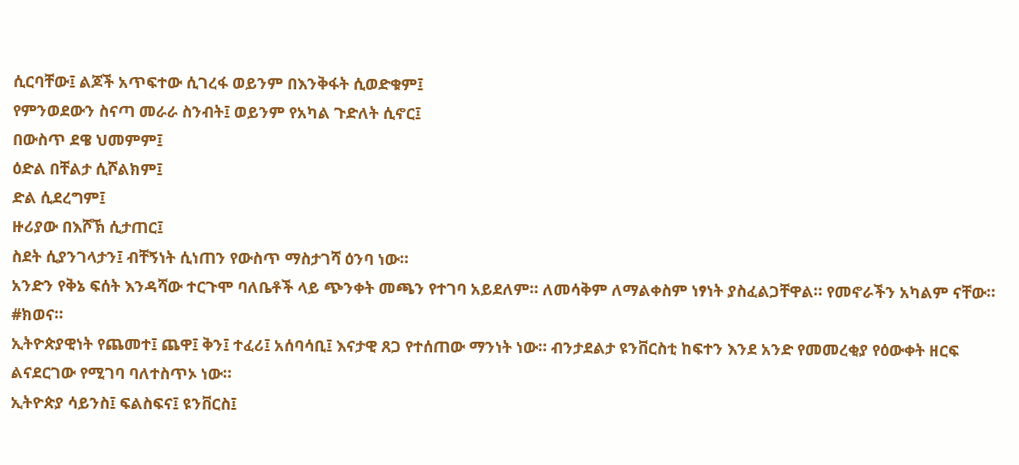ሲርባቸው፤ ልጆች አጥፍተው ሲገረፋ ወይንም በእንቅፋት ሲወድቁም፤
የምንወደውን ስናጣ መራራ ስንብት፤ ወይንም የአካል ጉድለት ሲኖር፤
በውስጥ ደዌ ህመምም፤
ዕድል በቸልታ ሲሾልክም፤
ድል ሲደረግም፤
ዙሪያው በእሾኽ ሲታጠር፤
ስደት ሲያንገላታን፤ ብቸኝነት ሲነጠን የውስጥ ማስታገሻ ዕንባ ነው።
አንድን የቅኔ ፍሰት እንዳሻው ተርጉሞ ባለቤቶች ላይ ጭንቀት መጫን የተገባ አይደለም። ለመሳቅም ለማልቀስም ነፃነት ያስፈልጋቸዋል። የመኖራችን አካልም ናቸው።
#ክወና።
ኢትዮጵያዊነት የጨመተ፤ ጨዋ፤ ቅን፤ ተፈሪ፤ አሰባሳቢ፤ እናታዊ ጸጋ የተሰጠው ማንነት ነው። ብንታደልታ ዩንቨርስቲ ከፍተን እንደ አንድ የመመረቂያ የዕውቀት ዘርፍ ልናደርገው የሚገባ ባለተስጥኦ ነው።
ኢትዮጵያ ሳይንስ፤ ፍልስፍና፤ ዩንቨርስ፤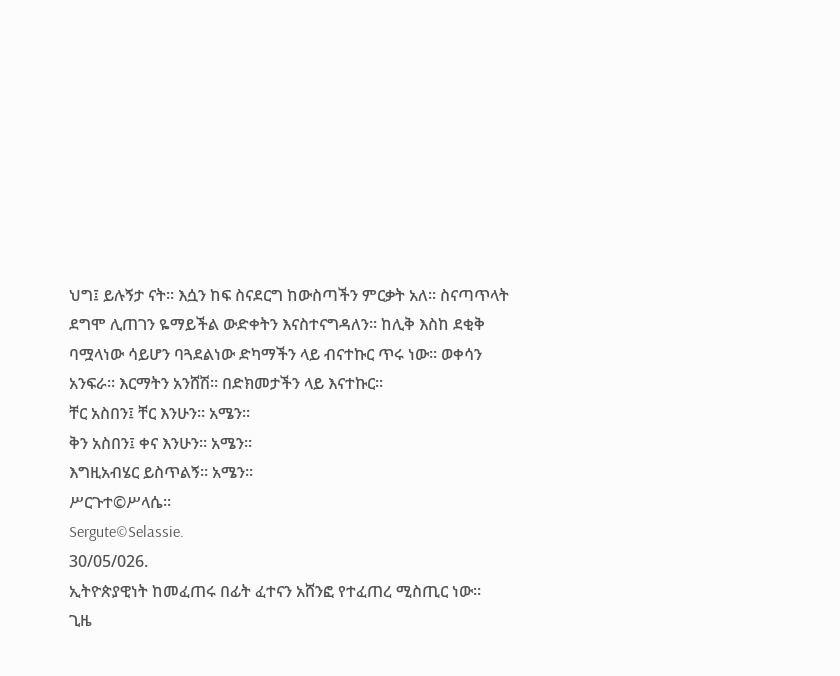ህግ፤ ይሉኝታ ናት። እሷን ከፍ ስናደርግ ከውስጣችን ምርቃት አለ። ስናጣጥላት ደግሞ ሊጠገን ዬማይችል ውድቀትን እናስተናግዳለን። ከሊቅ እስከ ደቂቅ ባሟላነው ሳይሆን ባጓደልነው ድካማችን ላይ ብናተኩር ጥሩ ነው። ወቀሳን አንፍራ። እርማትን አንሸሽ። በድክመታችን ላይ እናተኩር።
ቸር አስበን፤ ቸር እንሁን። አሜን።
ቅን አስበን፤ ቀና እንሁን። አሜን።
እግዚአብሄር ይስጥልኝ። አሜን።
ሥርጉተ©ሥላሴ።
Sergute©Selassie.
30/05/026.
ኢትዮጵያዊነት ከመፈጠሩ በፊት ፈተናን አሸንፎ የተፈጠረ ሚስጢር ነው።
ጊዜ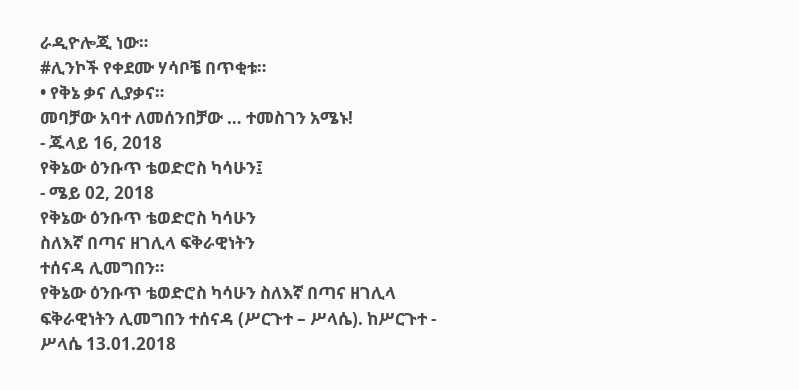ራዲዮሎጂ ነው።
#ሊንኮች የቀደሙ ሃሳቦቼ በጥቂቱ።
• የቅኔ ቃና ሊያቃና።
መባቻው አባተ ለመሰንበቻው … ተመስገን አሜኑ!
- ጁላይ 16, 2018
የቅኔው ዕንቡጥ ቴወድሮስ ካሳሁን፤
- ሜይ 02, 2018
የቅኔው ዕንቡጥ ቴወድሮስ ካሳሁን
ስለእኛ በጣና ዘገሊላ ፍቅራዊነትን
ተሰናዳ ሊመግበን።
የቅኔው ዕንቡጥ ቴወድሮስ ካሳሁን ስለእኛ በጣና ዘገሊላ ፍቅራዊነትን ሊመግበን ተሰናዳ (ሥርጉተ – ሥላሴ). ከሥርጉተ - ሥላሴ 13.01.2018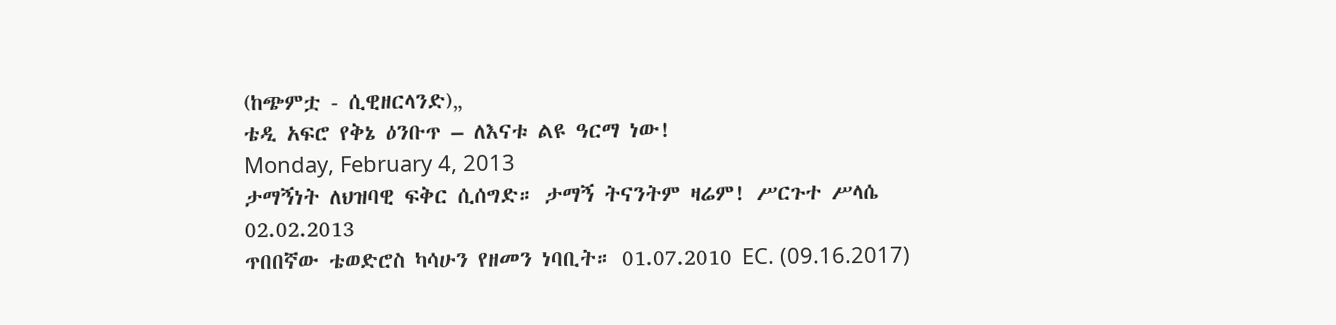(ከጭምቷ - ሲዊዘርላንድ)„
ቴዲ አፍሮ የቅኔ ዕንቡጥ – ለእናቱ ልዩ ዓርማ ነው!
Monday, February 4, 2013
ታማኝነት ለህዝባዊ ፍቅር ሲሰግድ። ታማኝ ትናንትም ዛሬም! ሥርጉተ ሥላሴ
02.02.2013
ጥበበኛው ቴወድሮስ ካሳሁን የዘመን ነባቢት። 01.07.2010 EC. (09.16.2017)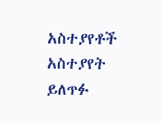አስተያየቶች
አስተያየት ይለጥፉ